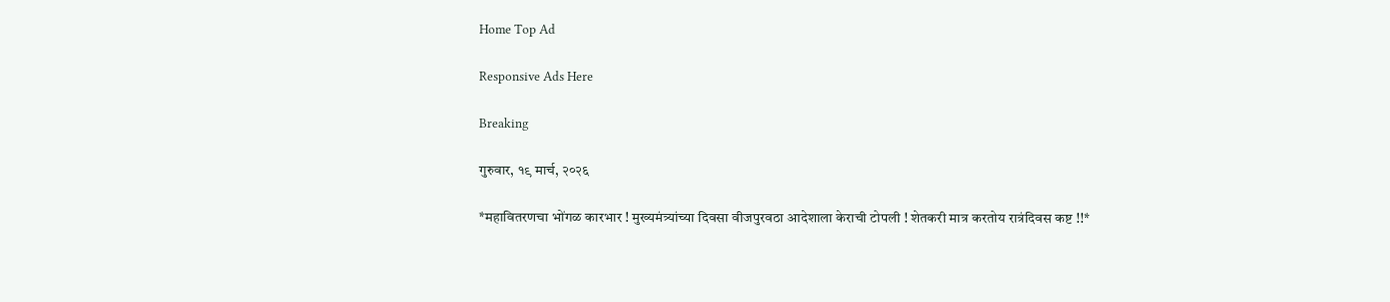Home Top Ad

Responsive Ads Here

Breaking

गुरुवार, १९ मार्च, २०२६

*महावितरणचा भोंगळ कारभार ! मुख्यमंत्र्यांच्या दिवसा वीजपुरवठा आदेशाला केराची टोपली ! शेतकरी मात्र करतोय रात्रंदिवस कष्ट !!*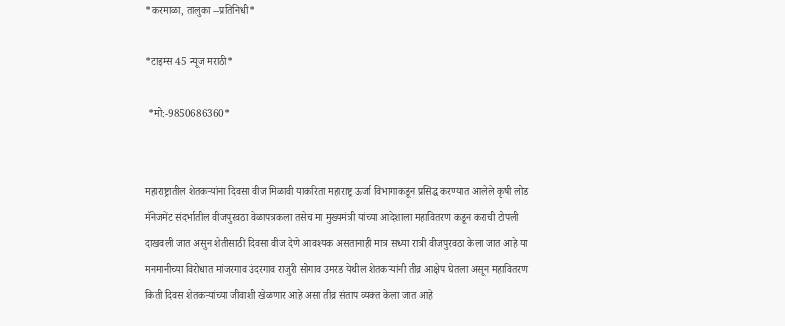*करमाळा, तालुका --प्रतिनिधी*

*टाइम्स 45 न्यूज मराठी*

 *मो:-9850686360*


महाराष्ट्रातील शेतकऱ्यांना दिवसा वीज मिळावी याकरिता महाराष्ट्र ऊर्जा विभागाकडून प्रसिद्ध करण्यात आलेले कृषी लोड मॅनेजमेंट संदर्भातील वीजपुरवठा वेळापत्रकला तसेच मा मुख्यमंत्री यांच्या आदेशाला महावितरण कडून कराची टोपली दाखवली जात असुन शेतीसाठी दिवसा वीज देणे आवश्यक असतानाही मात्र सध्या रात्री वीजपुरवठा केला जात आहे या मनमानीच्या विरोधात मांजरगाव उंदरगाव राजुरी सोगाव उमरड येथील शेतकऱ्यांनी तीव्र आक्षेप घेतला असून महावितरण किती दिवस शेतकऱ्यांच्या जीवाशी खेळणार आहे असा तीव्र संताप व्यक्त केला जात आहे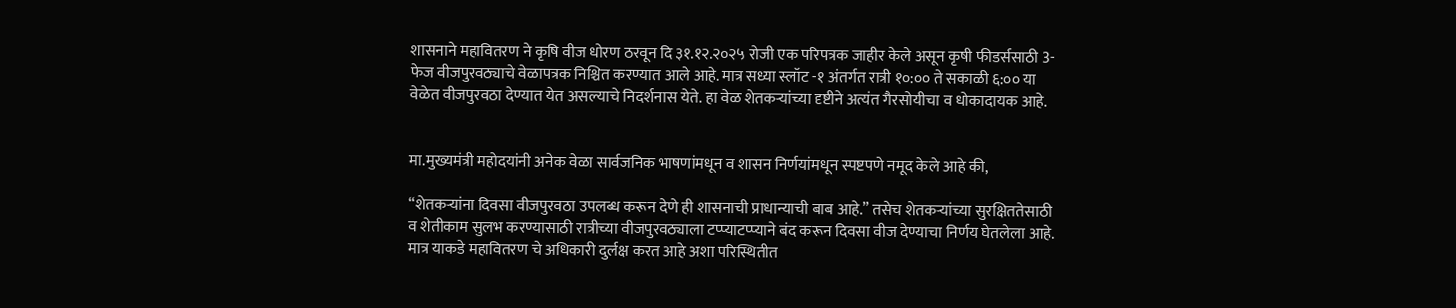शासनाने महावितरण ने कृषि वीज धोरण ठरवून दि ३१.१२.२०२५ रोजी एक परिपत्रक जाहीर केले असून कृषी फीडर्ससाठी 3-फेज वीजपुरवठ्याचे वेळापत्रक निश्चित करण्यात आले आहे. मात्र सध्या स्लॉट -१ अंतर्गत रात्री १०:०० ते सकाळी ६:०० या वेळेत वीजपुरवठा देण्यात येत असल्याचे निदर्शनास येते. हा वेळ शेतकऱ्यांच्या दृष्टीने अत्यंत गैरसोयीचा व धोकादायक आहे.


मा.मुख्यमंत्री महोदयांनी अनेक वेळा सार्वजनिक भाषणांमधून व शासन निर्णयांमधून स्पष्टपणे नमूद केले आहे की,

“शेतकऱ्यांना दिवसा वीजपुरवठा उपलब्ध करून देणे ही शासनाची प्राधान्याची बाब आहे.” तसेच शेतकऱ्यांच्या सुरक्षिततेसाठी व शेतीकाम सुलभ करण्यासाठी रात्रीच्या वीजपुरवठ्याला टप्प्याटप्प्याने बंद करून दिवसा वीज देण्याचा निर्णय घेतलेला आहे. मात्र याकडे महावितरण चे अधिकारी दुर्लक्ष करत आहे अशा परिस्थितीत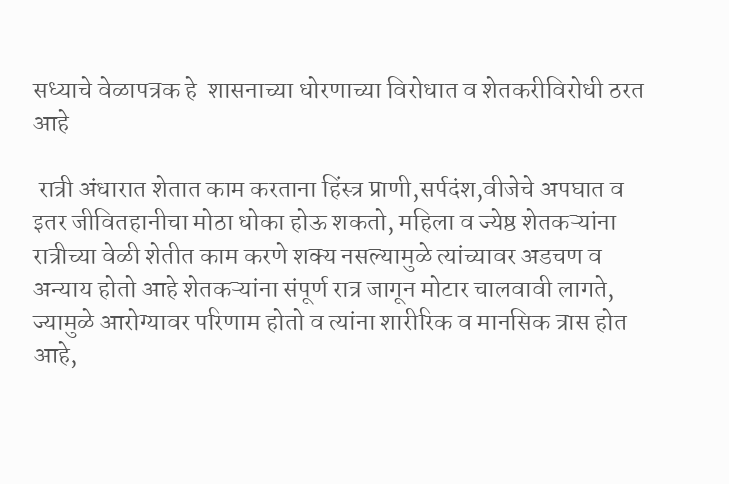सध्याचे वेळापत्रक हे  शासनाच्या धोरणाच्या विरोधात व शेतकरीविरोधी ठरत आहे

 रात्री अंधारात शेतात काम करताना हिंस्त्र प्राणी,सर्पदंश,वीजेचे अपघात व इतर जीवितहानीचा मोठा धोका होऊ शकतो, महिला व ज्येष्ठ शेतकऱ्यांना रात्रीच्या वेळी शेतीत काम करणे शक्य नसल्यामुळे त्यांच्यावर अडचण व अन्याय होतो आहे शेतकऱ्यांना संपूर्ण रात्र जागून मोटार चालवावी लागते, ज्यामुळे आरोग्यावर परिणाम होतो व त्यांना शारीरिक व मानसिक त्रास होत आहे,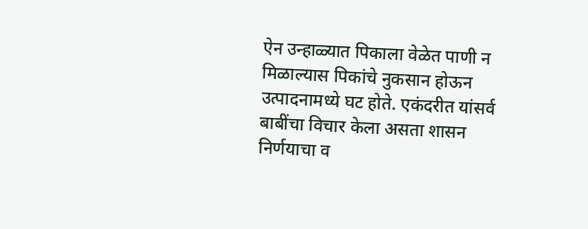ऐन उन्हाळ्यात पिकाला वेळेत पाणी न मिळाल्यास पिकांचे नुकसान होऊन उत्पादनामध्ये घट होते. एकंदरीत यांसर्व बाबींचा विचार केला असता शासन निर्णयाचा व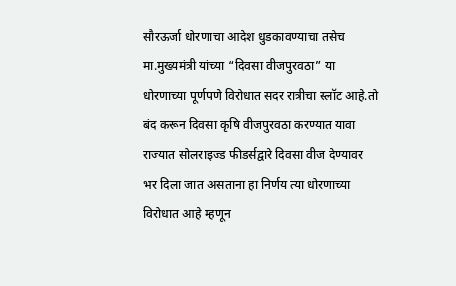सौरऊर्जा धोरणाचा आदेश धुडकावण्याचा तसेच मा.मुख्यमंत्री यांच्या “दिवसा वीजपुरवठा” या धोरणाच्या पूर्णपणे विरोधात सदर रात्रीचा स्लॉट आहे.तो बंद करून दिवसा कृषि वीजपुरवठा करण्यात यावा राज्यात सोलराइज्ड फीडर्सद्वारे दिवसा वीज देण्यावर भर दिला जात असताना हा निर्णय त्या धोरणाच्या विरोधात आहे म्हणून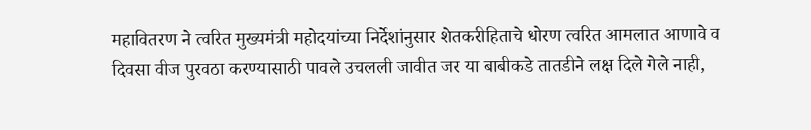महावितरण ने त्वरित मुख्यमंत्री महोदयांच्या निर्देशांनुसार शेतकरीहिताचे धोरण त्वरित आमलात आणावे व दिवसा वीज पुरवठा करण्यासाठी पावले उचलली जावीत जर या बाबीकडे तातडीने लक्ष दिले गेले नाही,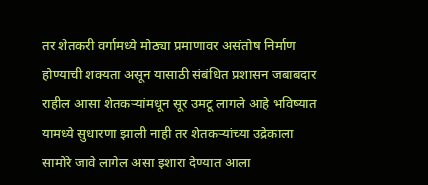तर शेतकरी वर्गामध्ये मोठ्या प्रमाणावर असंतोष निर्माण होण्याची शक्यता असून यासाठी संबंधित प्रशासन जबाबदार राहील आसा शेतकऱ्यांमधून सूर उमटू लागले आहे भविष्यात यामध्ये सुधारणा झाली नाही तर शेतकऱ्यांच्या उद्रेकाला सामोरे जावे लागेल असा इशारा देण्यात आला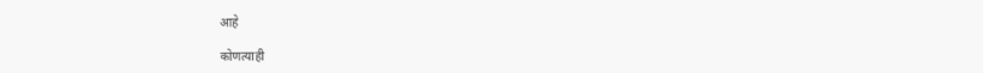आहे

कोणत्याही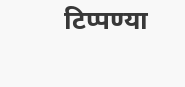टिप्पण्‍या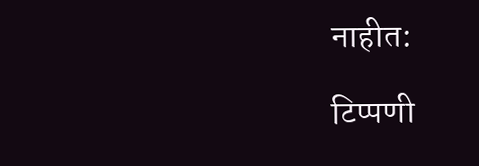नाहीत:

टिप्पणी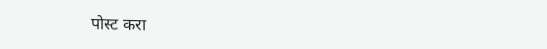पोस्ट करा